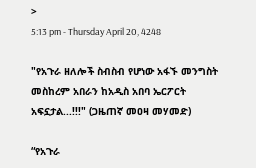>
5:13 pm - Thursday April 20, 4248

"የአጉራ ዘለሎች ስብስብ የሆነው አፋኙ መንግስት መስከረም አበራን ከአዲስ አበባ ኤርፖርት አፍኗታል...!!!" (ጋዜጠኛ መዐዛ መሃመድ)

“የአጉራ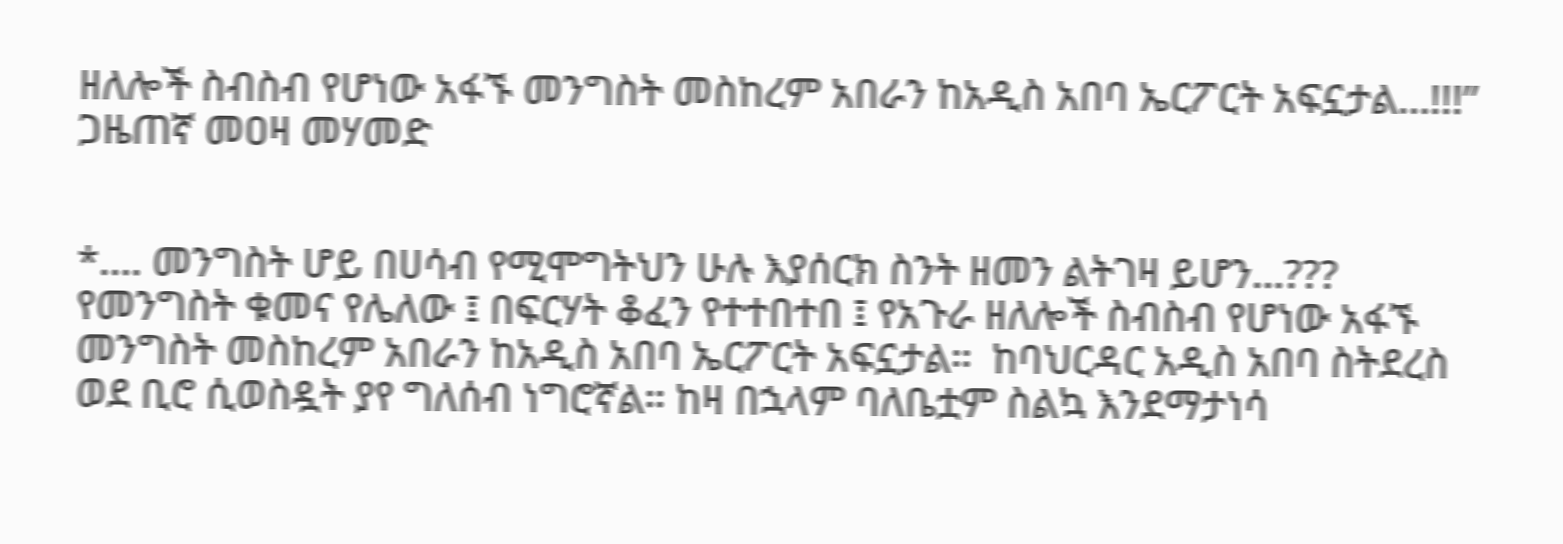ዘለሎች ስብስብ የሆነው አፋኙ መንግስት መስከረም አበራን ከአዲስ አበባ ኤርፖርት አፍኗታል…!!!”
ጋዜጠኛ መዐዛ መሃመድ


*…. መንግስት ሆይ በሀሳብ የሚሞግትህን ሁሉ እያሰርክ ስንት ዘመን ልትገዛ ይሆን…???
የመንግስት ቁመና የሌለው ፤ በፍርሃት ቆፈን የተተበተበ ፤ የአጉራ ዘለሎች ስብስብ የሆነው አፋኙ መንግስት መስከረም አበራን ከአዲስ አበባ ኤርፖርት አፍኗታል።  ከባህርዳር አዲስ አበባ ስትደረስ ወደ ቢሮ ሲወስዷት ያየ ግለሰብ ነግሮኛል። ከዛ በኋላም ባለቤቷም ስልኳ እንደማታነሳ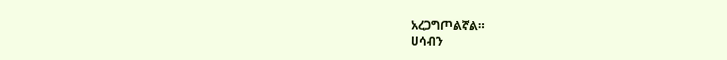አረጋግጦልኛል።
ሀሳብን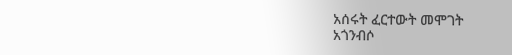አሰሩት ፈርተውት መሞገት
አጎንብሶ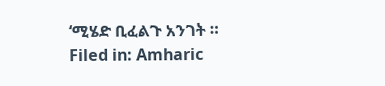‘ሚሄድ ቢፈልጉ አንገት ።
Filed in: Amharic